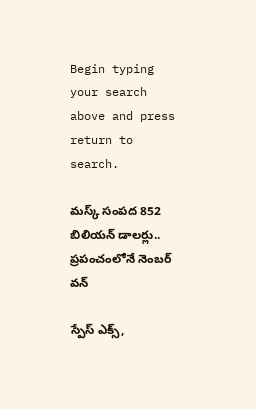Begin typing your search above and press return to search.

మ‌స్క్ సంప‌ద‌ 852 బిలియ‌న్ డాల‌ర్లు.. ప్ర‌పంచంలోనే నెంబ‌ర్ వ‌న్

స్పేస్ ఎక్స్,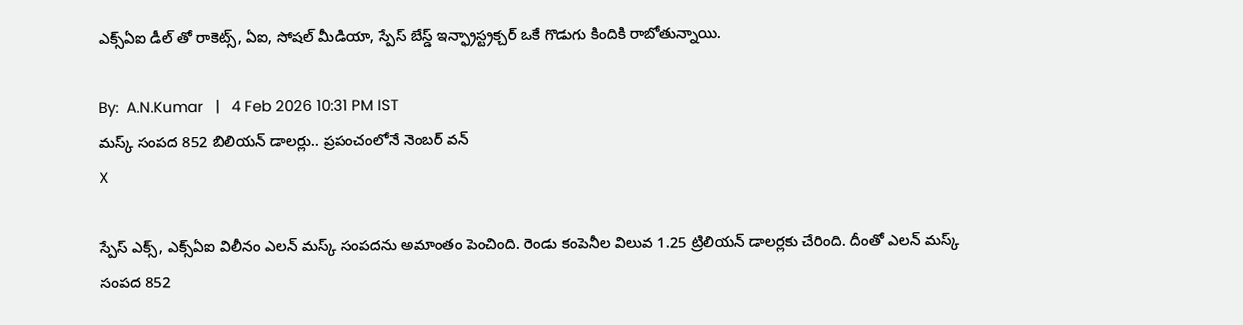ఎక్స్ఏఐ డీల్ తో రాకెట్స్, ఏఐ, సోష‌ల్ మీడియా, స్పేస్ బేస్డ్ ఇన్ఫ్రాస్ట్ర‌క్చ‌ర్ ఒకే గొడుగు కిందికి రాబోతున్నాయి.

By:  A.N.Kumar   |   4 Feb 2026 10:31 PM IST
మ‌స్క్ సంప‌ద‌ 852 బిలియ‌న్ డాల‌ర్లు.. ప్ర‌పంచంలోనే నెంబ‌ర్ వ‌న్
X

స్పేస్ ఎక్స్, ఎక్స్ఏఐ విలీనం ఎల‌న్ మ‌స్క్ సంప‌ద‌ను అమాంతం పెంచింది. రెండు కంపెనీల విలువ 1.25 ట్రిలియ‌న్ డాల‌ర్ల‌కు చేరింది. దీంతో ఎల‌న్ మ‌స్క్ సంప‌ద 852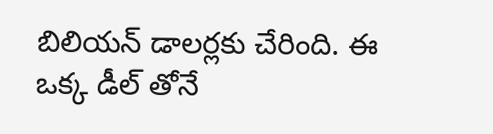బిలియ‌న్ డాల‌ర్ల‌కు చేరింది. ఈ ఒక్క డీల్ తోనే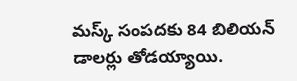మ‌స్క్ సంప‌ద‌కు 84 బిలియ‌న్ డాల‌ర్లు తోడ‌య్యాయి.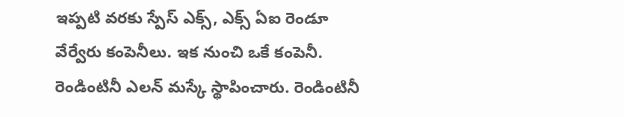ఇప్ప‌టి వ‌ర‌కు స్పేస్ ఎక్స్, ఎక్స్ ఏఐ రెండూ వేర్వేరు కంపెనీలు. ఇక నుంచి ఒకే కంపెనీ. రెండింటినీ ఎల‌న్ మ‌స్కే స్థాపించారు. రెండింటినీ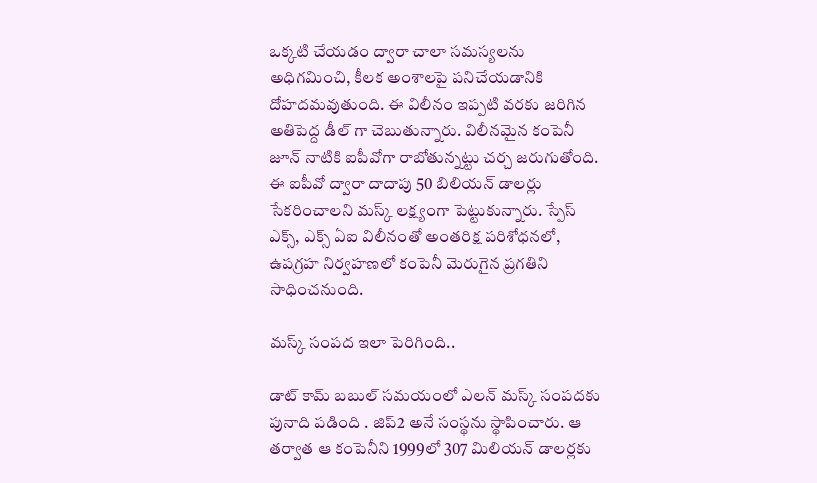ఒక్క‌టి చేయ‌డం ద్వారా చాలా స‌మ‌స్య‌ల‌ను అధిగ‌మించి, కీల‌క అంశాల‌పై ప‌నిచేయ‌డానికి దోహ‌దమ‌వుతుంది. ఈ విలీనం ఇప్ప‌టి వ‌ర‌కు జ‌రిగిన అతిపెద్ద డీల్ గా చెబుతున్నారు. విలీన‌మైన కంపెనీ జూన్ నాటికి ఐపీవోగా రాబోతున్న‌ట్టు చ‌ర్చ జ‌రుగుతోంది. ఈ ఐపీవో ద్వారా దాదాపు 50 బిలియ‌న్ డాల‌ర్లు సేక‌రించాల‌ని మ‌స్క్ ల‌క్ష్యంగా పెట్టుకున్నారు. స్పేస్ ఎక్స్, ఎక్స్ ఏఐ విలీనంతో అంత‌రిక్ష ప‌రిశోధ‌న‌లో, ఉప‌గ్ర‌హ నిర్వ‌హ‌ణ‌లో కంపెనీ మెరుగైన ప్ర‌గ‌తిని సాధించ‌నుంది.

మ‌స్క్ సంప‌ద ఇలా పెరిగింది..

డాట్ కామ్ బ‌బుల్ స‌మ‌యంలో ఎల‌న్ మ‌స్క్ సంప‌ద‌కు పునాది ప‌డింది . జిప్2 అనే సంస్థ‌ను స్థాపించారు. ఆ త‌ర్వాత ఆ కంపెనీని 1999లో 307 మిలియ‌న్ డాల‌ర్ల‌కు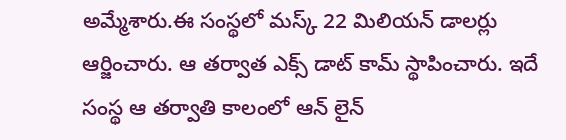అమ్మేశారు.ఈ సంస్థ‌లో మ‌స్క్ 22 మిలియ‌న్ డాల‌ర్లు ఆర్జించారు. ఆ త‌ర్వాత ఎక్స్ డాట్ కామ్ స్థాపించారు. ఇదే సంస్థ ఆ త‌ర్వాతి కాలంలో ఆన్ లైన్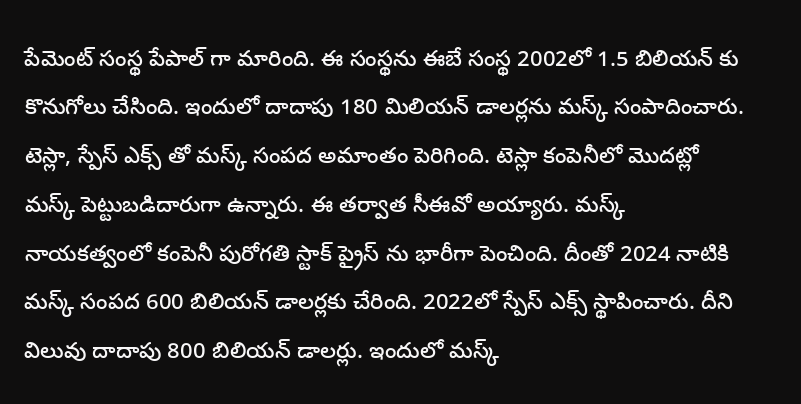పేమెంట్ సంస్థ పేపాల్ గా మారింది. ఈ సంస్థ‌ను ఈబే సంస్థ 2002లో 1.5 బిలియ‌న్ కు కొనుగోలు చేసింది. ఇందులో దాదాపు 180 మిలియ‌న్ డాల‌ర్ల‌ను మ‌స్క్ సంపాదించారు. టెస్లా, స్పేస్ ఎక్స్ తో మ‌స్క్ సంప‌ద అమాంతం పెరిగింది. టెస్లా కంపెనీలో మొద‌ట్లో మ‌స్క్ పెట్టుబ‌డిదారుగా ఉన్నారు. ఈ త‌ర్వాత సీఈవో అయ్యారు. మ‌స్క్ నాయ‌క‌త్వంలో కంపెనీ పురోగ‌తి స్టాక్ ప్రైస్ ను భారీగా పెంచింది. దీంతో 2024 నాటికి మ‌స్క్ సంప‌ద 600 బిలియ‌న్ డాల‌ర్ల‌కు చేరింది. 2022లో స్పేస్ ఎక్స్ స్థాపించారు. దీని విలువు దాదాపు 800 బిలియ‌న్ డాల‌ర్లు. ఇందులో మ‌స్క్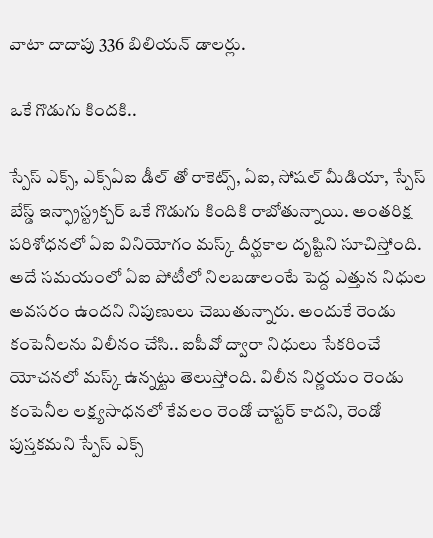వాటా దాదాపు 336 బిలియ‌న్ డాల‌ర్లు.

ఒకే గొడుగు కిందకి..

స్పేస్ ఎక్స్, ఎక్స్ఏఐ డీల్ తో రాకెట్స్, ఏఐ, సోష‌ల్ మీడియా, స్పేస్ బేస్డ్ ఇన్ఫ్రాస్ట్ర‌క్చ‌ర్ ఒకే గొడుగు కిందికి రాబోతున్నాయి. అంత‌రిక్ష ప‌రిశోధ‌న‌లో ఏఐ వినియోగం మ‌స్క్ దీర్ఘ‌కాల దృష్టిని సూచిస్తోంది. అదే స‌మ‌యంలో ఏఐ పోటీలో నిల‌బ‌డాలంటే పెద్ద ఎత్తున నిధుల అవ‌స‌రం ఉంద‌ని నిపుణులు చెబుతున్నారు. అందుకే రెండు కంపెనీల‌ను విలీనం చేసి.. ఐపీవో ద్వారా నిధులు సేక‌రించే యోచ‌న‌లో మ‌స్క్ ఉన్న‌ట్టు తెలుస్తోంది. విలీన నిర్ణ‌యం రెండు కంపెనీల ల‌క్ష్య‌సాధ‌నలో కేవ‌లం రెండో చాప్ట‌ర్ కాద‌ని, రెండో పుస్త‌క‌మ‌ని స్పేస్ ఎక్స్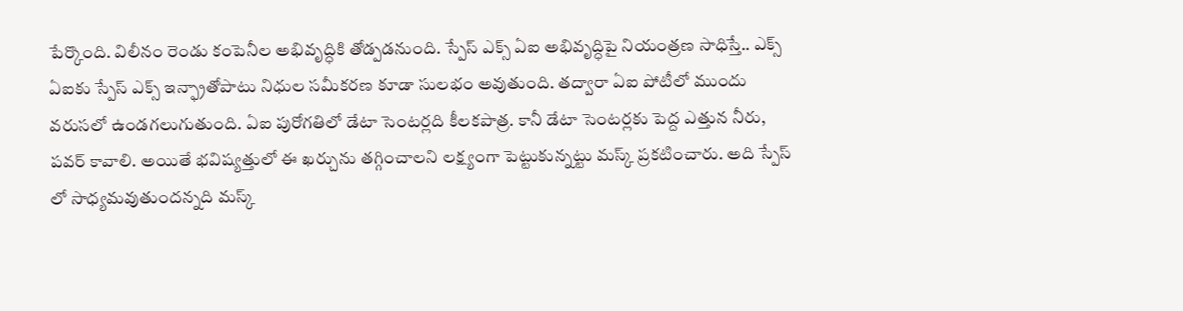పేర్కొంది. విలీనం రెండు కంపెనీల అభివృద్ధికి తోడ్ప‌డనుంది. స్పేస్ ఎక్స్ ఏఐ అభివృద్ధిపై నియంత్ర‌ణ సాధిస్తే.. ఎక్స్ ఏఐకు స్పేస్ ఎక్స్ ఇన్ఫ్రాతోపాటు నిధుల స‌మీక‌ర‌ణ కూడా సుల‌భం అవుతుంది. త‌ద్వారా ఏఐ పోటీలో ముందు వ‌రుస‌లో ఉండ‌గలుగుతుంది. ఏఐ పురోగ‌తిలో డేటా సెంట‌ర్ల‌ది కీల‌క‌పాత్ర‌. కానీ డేటా సెంటర్ల‌కు పెద్ద ఎత్తున నీరు, ప‌వ‌ర్ కావాలి. అయితే భ‌విష్య‌త్తులో ఈ ఖ‌ర్చును త‌గ్గించాల‌ని ల‌క్ష్యంగా పెట్టుకున్న‌ట్టు మ‌స్క్ ప్ర‌క‌టించారు. అది స్పేస్ లో సాధ్య‌మ‌వుతుంద‌న్న‌ది మ‌స్క్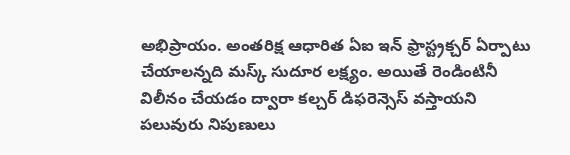అభిప్రాయం. అంత‌రిక్ష ఆధారిత ఏఐ ఇన్ ఫ్రాస్ట్ర‌క్చ‌ర్ ఏర్పాటు చేయాల‌న్నది మ‌స్క్ సుదూర ల‌క్ష్యం. అయితే రెండింటినీ విలీనం చేయ‌డం ద్వారా క‌ల్చ‌ర్ డిఫ‌రెన్సెస్ వ‌స్తాయ‌ని ప‌లువురు నిపుణులు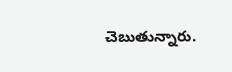చెబుతున్నారు.